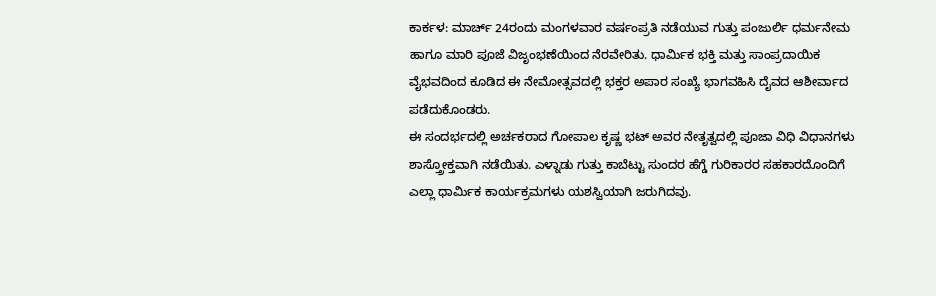ಕಾರ್ಕಳ: ಮಾರ್ಚ್ 24ರಂದು ಮಂಗಳವಾರ ವರ್ಷಂಪ್ರತಿ ನಡೆಯುವ ಗುತ್ತು ಪಂಜುರ್ಲಿ ಧರ್ಮನೇಮ ಹಾಗೂ ಮಾರಿ ಪೂಜೆ ವಿಜೃಂಭಣೆಯಿಂದ ನೆರವೇರಿತು. ಧಾರ್ಮಿಕ ಭಕ್ತಿ ಮತ್ತು ಸಾಂಪ್ರದಾಯಿಕ ವೈಭವದಿಂದ ಕೂಡಿದ ಈ ನೇಮೋತ್ಸವದಲ್ಲಿ ಭಕ್ತರ ಅಪಾರ ಸಂಖ್ಯೆ ಭಾಗವಹಿಸಿ ದೈವದ ಆಶೀರ್ವಾದ ಪಡೆದುಕೊಂಡರು.
ಈ ಸಂದರ್ಭದಲ್ಲಿ ಅರ್ಚಕರಾದ ಗೋಪಾಲ ಕೃಷ್ಣ ಭಟ್ ಅವರ ನೇತೃತ್ವದಲ್ಲಿ ಪೂಜಾ ವಿಧಿ ವಿಧಾನಗಳು ಶಾಸ್ತ್ರೋಕ್ತವಾಗಿ ನಡೆಯಿತು. ಎಳ್ನಾಡು ಗುತ್ತು ಕಾಬೆಟ್ಟು ಸುಂದರ ಹೆಗ್ಡೆ ಗುರಿಕಾರರ ಸಹಕಾರದೊಂದಿಗೆ ಎಲ್ಲಾ ಧಾರ್ಮಿಕ ಕಾರ್ಯಕ್ರಮಗಳು ಯಶಸ್ವಿಯಾಗಿ ಜರುಗಿದವು.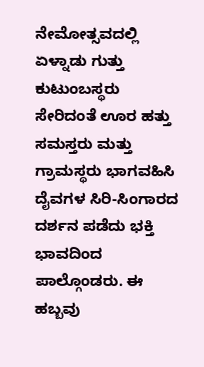ನೇಮೋತ್ಸವದಲ್ಲಿ ಏಳ್ನಾಡು ಗುತ್ತು ಕುಟುಂಬಸ್ಥರು ಸೇರಿದಂತೆ ಊರ ಹತ್ತು ಸಮಸ್ತರು ಮತ್ತು ಗ್ರಾಮಸ್ಥರು ಭಾಗವಹಿಸಿ ದೈವಗಳ ಸಿರಿ-ಸಿಂಗಾರದ ದರ್ಶನ ಪಡೆದು ಭಕ್ತಿ ಭಾವದಿಂದ ಪಾಲ್ಗೊಂಡರು. ಈ ಹಬ್ಬವು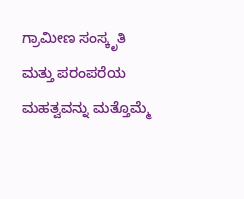ಗ್ರಾಮೀಣ ಸಂಸ್ಕೃತಿ ಮತ್ತು ಪರಂಪರೆಯ ಮಹತ್ವವನ್ನು ಮತ್ತೊಮ್ಮೆ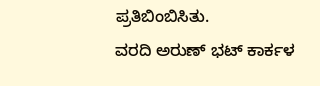ಪ್ರತಿಬಿಂಬಿಸಿತು.
ವರದಿ ಅರುಣ್ ಭಟ್ ಕಾರ್ಕಳ